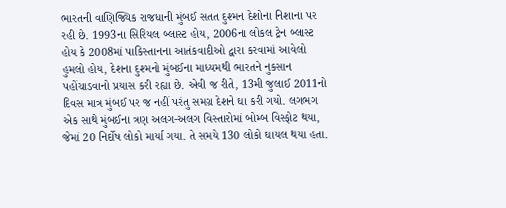ભારતની વાણિજ્યિક રાજધાની મુંબઈ સતત દુશ્મન દેશોના નિશાના પર રહી છે. 1993ના સિરિયલ બ્લાસ્ટ હોય, 2006ના લોકલ ટ્રેન બ્લાસ્ટ હોય કે 2008માં પાકિસ્તાનના આતંકવાદીઓ દ્વારા કરવામાં આવેલો હુમલો હોય, દેશના દુશ્મનો મુંબઈના માધ્યમથી ભારતને નુકસાન પહોંચાડવાનો પ્રયાસ કરી રહ્યા છે. એવી જ રીતે, 13મી જુલાઈ 2011નો દિવસ માત્ર મુંબઈ પર જ નહીં પરંતુ સમગ્ર દેશને ઘા કરી ગયો. લગભગ એક સાથે મુંબઈના ત્રણ અલગ-અલગ વિસ્તારોમાં બોમ્બ વિસ્ફોટ થયા, જેમાં 20 નિર્દોષ લોકો માર્યા ગયા. તે સમયે 130 લોકો ઘાયલ થયા હતા.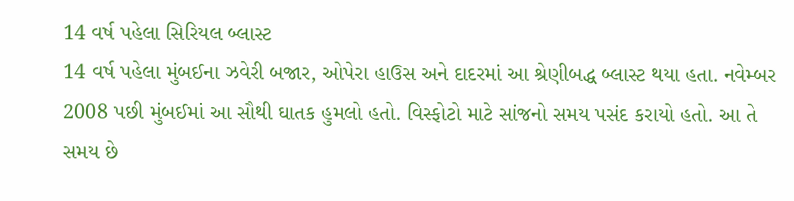14 વર્ષ પહેલા સિરિયલ બ્લાસ્ટ
14 વર્ષ પહેલા મુંબઈના ઝવેરી બજાર, ઓપેરા હાઉસ અને દાદરમાં આ શ્રેણીબદ્ધ બ્લાસ્ટ થયા હતા. નવેમ્બર 2008 પછી મુંબઈમાં આ સૌથી ઘાતક હુમલો હતો. વિસ્ફોટો માટે સાંજનો સમય પસંદ કરાયો હતો. આ તે સમય છે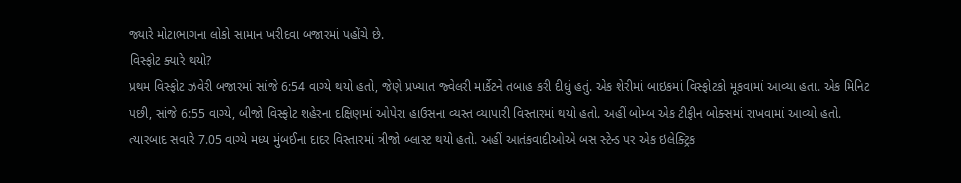જ્યારે મોટાભાગના લોકો સામાન ખરીદવા બજારમાં પહોંચે છે.
વિસ્ફોટ ક્યારે થયો?
પ્રથમ વિસ્ફોટ ઝવેરી બજારમાં સાંજે 6:54 વાગ્યે થયો હતો, જેણે પ્રખ્યાત જ્વેલરી માર્કેટને તબાહ કરી દીધું હતું. એક શેરીમાં બાઇકમાં વિસ્ફોટકો મૂકવામાં આવ્યા હતા. એક મિનિટ પછી, સાંજે 6:55 વાગ્યે, બીજો વિસ્ફોટ શહેરના દક્ષિણમાં ઓપેરા હાઉસના વ્યસ્ત વ્યાપારી વિસ્તારમાં થયો હતો. અહીં બોમ્બ એક ટીફીન બોક્સમાં રાખવામાં આવ્યો હતો. ત્યારબાદ સવારે 7.05 વાગ્યે મધ્ય મુંબઈના દાદર વિસ્તારમાં ત્રીજો બ્લાસ્ટ થયો હતો. અહીં આતંકવાદીઓએ બસ સ્ટેન્ડ પર એક ઇલેક્ટ્રિક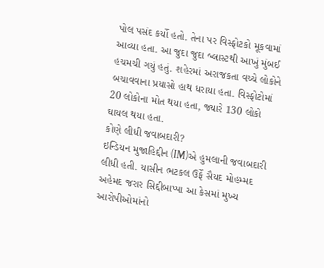પોલ પસંદ કર્યો હતો. તેના પર વિસ્ફોટકો મૂકવામાં આવ્યા હતા. આ જુદા જુદા બ્લાસ્ટથી આખું મુંબઈ હચમચી ગયું હતું. શહેરમાં અરાજકતા વચ્ચે લોકોને બચાવવાના પ્રયાસો હાથ ધરાયા હતા. વિસ્ફોટોમાં 20 લોકોના મોત થયા હતા, જ્યારે 130 લોકો ઘાયલ થયા હતા.
કોણે લીધી જવાબદારી?
ઇન્ડિયન મુજાહિદ્દીન (IM)એ હુમલાની જવાબદારી લીધી હતી. યાસીન ભટકલ ઉર્ફે સૈયદ મોહમ્મદ અહેમદ જરાર સિદ્દીબાપ્પા આ કેસમાં મુખ્ય આરોપીઓમાંનો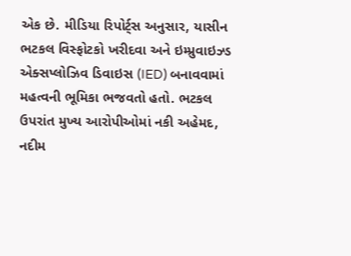એક છે. મીડિયા રિપોર્ટ્સ અનુસાર, યાસીન ભટકલ વિસ્ફોટકો ખરીદવા અને ઇમ્પ્રુવાઇઝ્ડ એક્સપ્લોઝિવ ડિવાઇસ (IED) બનાવવામાં મહત્વની ભૂમિકા ભજવતો હતો. ભટકલ ઉપરાંત મુખ્ય આરોપીઓમાં નકી અહેમદ, નદીમ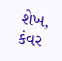શેખ, કંવર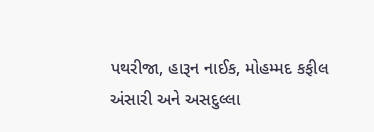પથરીજા, હારૂન નાઈક, મોહમ્મદ કફીલ અંસારી અને અસદુલ્લા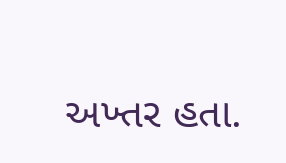અખ્તર હતા.